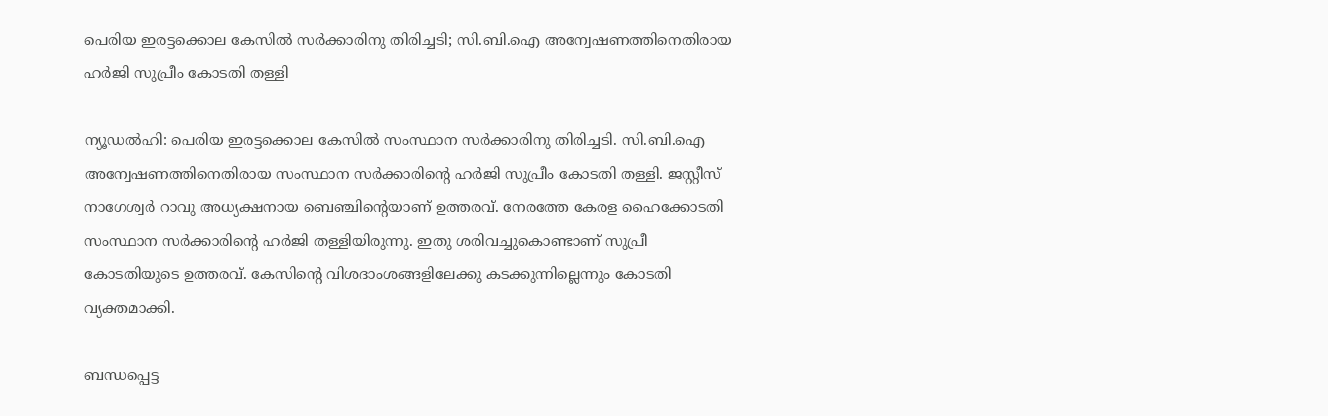പെരിയ ഇരട്ടക്കൊല കേസില്‍ സര്‍ക്കാരിനു തിരിച്ചടി; സി.ബി.ഐ അന്വേഷണത്തിനെതിരായ ഹര്‍ജി സുപ്രീം കോടതി തള്ളി

ന്യൂഡല്‍ഹി: പെരിയ ഇരട്ടക്കൊല കേസില്‍ സംസ്ഥാന സര്‍ക്കാരിനു തിരിച്ചടി. സി.ബി.ഐ അന്വേഷണത്തിനെതിരായ സംസ്ഥാന സര്‍ക്കാരിന്റെ ഹര്‍ജി സുപ്രീം കോടതി തള്ളി. ജസ്റ്റീസ് നാഗേശ്വര്‍ റാവു അധ്യക്ഷനായ ബെഞ്ചിന്റെയാണ് ഉത്തരവ്. നേരത്തേ കേരള ഹൈക്കോടതി സംസ്ഥാന സര്‍ക്കാരിന്റെ ഹര്‍ജി തള്ളിയിരുന്നു. ഇതു ശരിവച്ചുകൊണ്ടാണ് സുപ്രീ കോടതിയുടെ ഉത്തരവ്. കേസിന്റെ വിശദാംശങ്ങളിലേക്കു കടക്കുന്നില്ലെന്നും കോടതി വ്യക്തമാക്കി.

ബന്ധപ്പെട്ട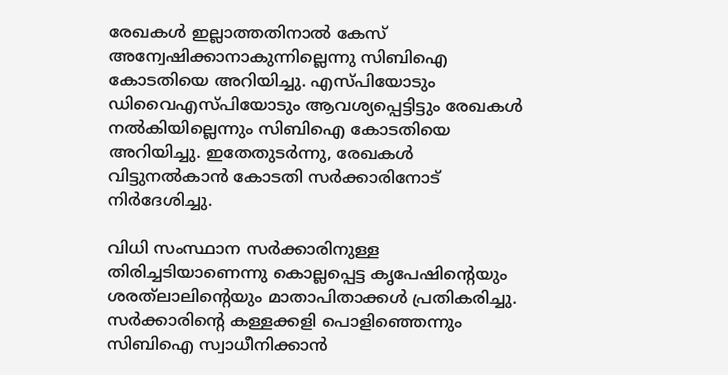രേഖകള്‍ ഇല്ലാത്തതിനാല്‍ കേസ് അന്വേഷിക്കാനാകുന്നില്ലെന്നു സിബിഐ കോടതിയെ അറിയിച്ചു. എസ്പിയോടും ഡിവൈഎസ്പിയോടും ആവശ്യപ്പെട്ടിട്ടും രേഖകള്‍ നല്‍കിയില്ലെന്നും സിബിഐ കോടതിയെ അറിയിച്ചു. ഇതേതുടര്‍ന്നു, രേഖകള്‍ വിട്ടുനല്‍കാന്‍ കോടതി സര്‍ക്കാരിനോട് നിര്‍ദേശിച്ചു.

വിധി സംസ്ഥാന സര്‍ക്കാരിനുള്ള തിരിച്ചടിയാണെന്നു കൊല്ലപ്പെട്ട കൃപേഷിന്റെയും ശരത്‌ലാലിന്റെയും മാതാപിതാക്കള്‍ പ്രതികരിച്ചു. സര്‍ക്കാരിന്റെ കള്ളക്കളി പൊളിഞ്ഞെന്നും സിബിഐ സ്വാധീനിക്കാന്‍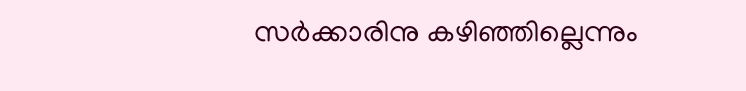സര്‍ക്കാരിനു കഴിഞ്ഞില്ലെന്നും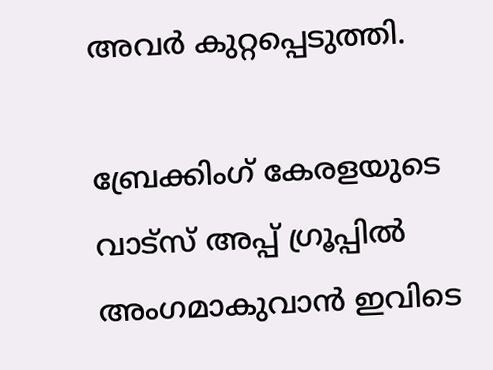അവര്‍ കുറ്റപ്പെടുത്തി.

ബ്രേക്കിംഗ് കേരളയുടെ വാട്സ് അപ്പ് ഗ്രൂപ്പിൽ അംഗമാകുവാൻ ഇവിടെ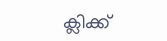ക്ലിക്ക്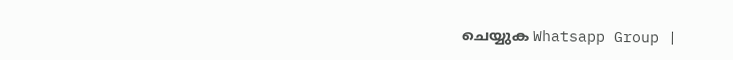ചെയ്യുക Whatsapp Group |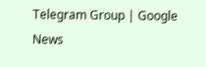Telegram Group | Google News